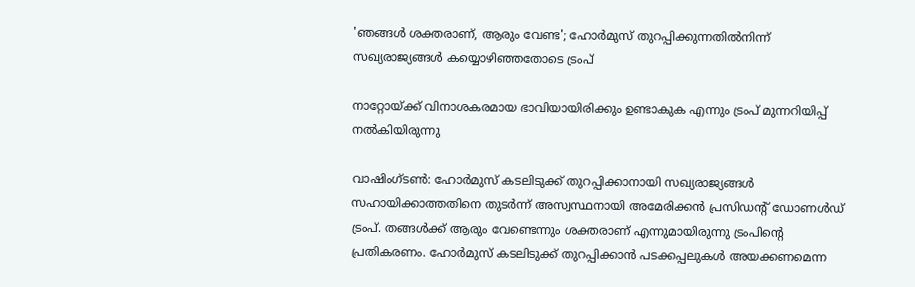'ഞങ്ങൾ ശക്തരാണ്, ആരും വേണ്ട'; ഹോർമുസ് തുറപ്പിക്കുന്നതിൽനിന്ന് സഖ്യരാജ്യങ്ങൾ കയ്യൊഴിഞ്ഞതോടെ ട്രംപ്

നാറ്റോയ്ക്ക് വിനാശകരമായ ഭാവിയായിരിക്കും ഉണ്ടാകുക എന്നും ട്രംപ് മുന്നറിയിപ്പ് നൽകിയിരുന്നു

വാഷിംഗ്ടൺ: ഹോർമുസ് കടലിടുക്ക് തുറപ്പിക്കാനായി സഖ്യരാജ്യങ്ങൾ സഹായിക്കാത്തതിനെ തുടർന്ന് അസ്വസ്ഥനായി അമേരിക്കൻ പ്രസിഡന്റ് ഡോണൾഡ്‌ ട്രംപ്. തങ്ങൾക്ക് ആരും വേണ്ടെന്നും ശക്തരാണ് എന്നുമായിരുന്നു ട്രംപിന്റെ പ്രതികരണം. ഹോർമുസ് കടലിടുക്ക് തുറപ്പിക്കാൻ പടക്കപ്പലുകൾ അയക്കണമെന്ന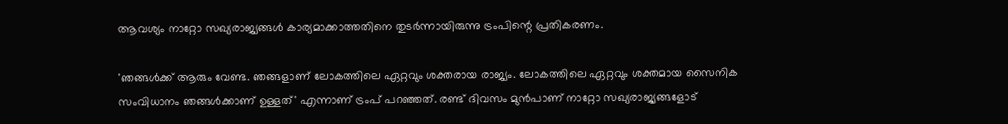ആവശ്യം നാറ്റോ സഖ്യരാജ്യങ്ങൾ കാര്യമാക്കാത്തതിനെ തുടർന്നായിരുന്നു ട്രംപിന്റെ പ്രതികരണം.

'ഞങ്ങൾക്ക് ആരും വേണ്ട. ഞങ്ങളാണ് ലോകത്തിലെ ഏറ്റവും ശക്തരായ രാജ്യം. ലോകത്തിലെ ഏറ്റവും ശക്തമായ സൈനിക സംവിധാനം ഞങ്ങൾക്കാണ് ഉള്ളത്' എന്നാണ് ട്രംപ് പറഞ്ഞത്. രണ്ട് ദിവസം മുൻപാണ് നാറ്റോ സഖ്യരാജ്യങ്ങളോട്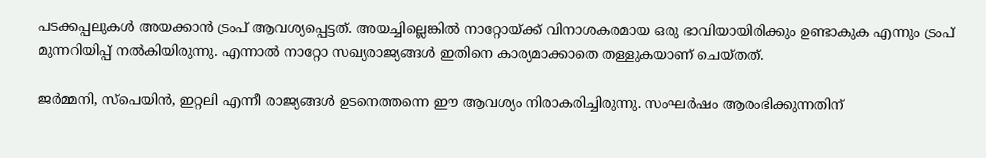പടക്കപ്പലുകൾ അയക്കാൻ ട്രംപ് ആവശ്യപ്പെട്ടത്. അയച്ചില്ലെങ്കിൽ നാറ്റോയ്ക്ക് വിനാശകരമായ ഒരു ഭാവിയായിരിക്കും ഉണ്ടാകുക എന്നും ട്രംപ് മുന്നറിയിപ്പ് നൽകിയിരുന്നു. എന്നാൽ നാറ്റോ സഖ്യരാജ്യങ്ങൾ ഇതിനെ കാര്യമാക്കാതെ തള്ളുകയാണ് ചെയ്തത്.

ജർമ്മനി, സ്‌പെയിൻ, ഇറ്റലി എന്നീ രാജ്യങ്ങൾ ഉടനെത്തന്നെ ഈ ആവശ്യം നിരാകരിച്ചിരുന്നു. സംഘർഷം ആരംഭിക്കുന്നതിന്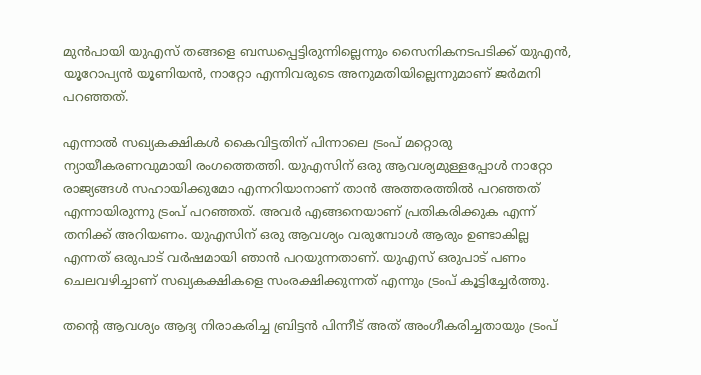മുൻപായി യുഎസ് തങ്ങളെ ബന്ധപ്പെട്ടിരുന്നില്ലെന്നും സൈനികനടപടിക്ക് യുഎൻ, യൂറോപ്യൻ യൂണിയൻ, നാറ്റോ എന്നിവരുടെ അനുമതിയില്ലെന്നുമാണ് ജർമനി പറഞ്ഞത്.

എന്നാൽ സഖ്യകക്ഷികൾ കൈവിട്ടതിന് പിന്നാലെ ട്രംപ് മറ്റൊരു ന്യായീകരണവുമായി രംഗത്തെത്തി. യുഎസിന് ഒരു ആവശ്യമുള്ളപ്പോൾ നാറ്റോ രാജ്യങ്ങൾ സഹായിക്കുമോ എന്നറിയാനാണ് താൻ അത്തരത്തിൽ പറഞ്ഞത് എന്നായിരുന്നു ട്രംപ് പറഞ്ഞത്. അവർ എങ്ങനെയാണ് പ്രതികരിക്കുക എന്ന് തനിക്ക് അറിയണം. യുഎസിന് ഒരു ആവശ്യം വരുമ്പോൾ ആരും ഉണ്ടാകില്ല എന്നത് ഒരുപാട് വർഷമായി ഞാൻ പറയുന്നതാണ്. യുഎസ് ഒരുപാട് പണം ചെലവഴിച്ചാണ് സഖ്യകക്ഷികളെ സംരക്ഷിക്കുന്നത് എന്നും ട്രംപ് കൂട്ടിച്ചേർത്തു.

തന്റെ ആവശ്യം ആദ്യ നിരാകരിച്ച ബ്രിട്ടൻ പിന്നീട് അത് അംഗീകരിച്ചതായും ട്രംപ്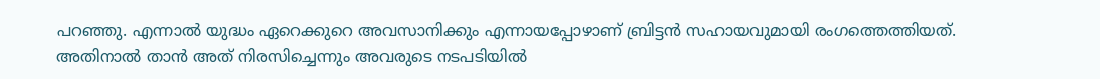പറഞ്ഞു. എന്നാൽ യുദ്ധം ഏറെക്കുറെ അവസാനിക്കും എന്നായപ്പോഴാണ് ബ്രിട്ടൻ സഹായവുമായി രംഗത്തെത്തിയത്. അതിനാൽ താൻ അത് നിരസിച്ചെന്നും അവരുടെ നടപടിയിൽ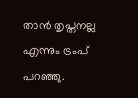താൻ തൃപ്തനല്ല എന്നും ട്രംപ് പറഞ്ഞു.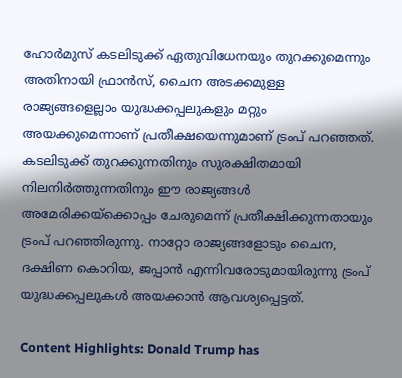ഹോർമുസ് കടലിടുക്ക് ഏതുവിധേനയും തുറക്കുമെന്നും അതിനായി ഫ്രാൻസ്, ചൈന അടക്കമുള്ള രാജ്യങ്ങളെല്ലാം യുദ്ധക്കപ്പലുകളും മറ്റും അയക്കുമെന്നാണ് പ്രതീക്ഷയെന്നുമാണ് ട്രംപ് പറഞ്ഞത്. കടലിടുക്ക് തുറക്കുന്നതിനും സുരക്ഷിതമായി നിലനിർത്തുന്നതിനും ഈ രാജ്യങ്ങൾ അമേരിക്കയ്‌ക്കൊപ്പം ചേരുമെന്ന് പ്രതീക്ഷിക്കുന്നതായും ട്രംപ് പറഞ്ഞിരുന്നു. നാറ്റോ രാജ്യങ്ങളോടും ചൈന, ദക്ഷിണ കൊറിയ, ജപ്പാൻ എന്നിവരോടുമായിരുന്നു ട്രംപ് യുദ്ധക്കപ്പലുകൾ അയക്കാൻ ആവശ്യപ്പെട്ടത്.

Content Highlights: Donald Trump has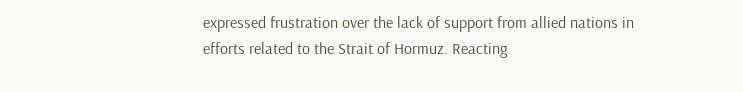expressed frustration over the lack of support from allied nations in efforts related to the Strait of Hormuz. Reacting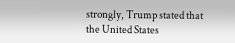strongly, Trump stated that the United States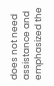does not need assistance and emphasized the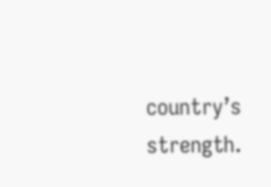country’s strength.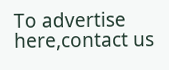To advertise here,contact us